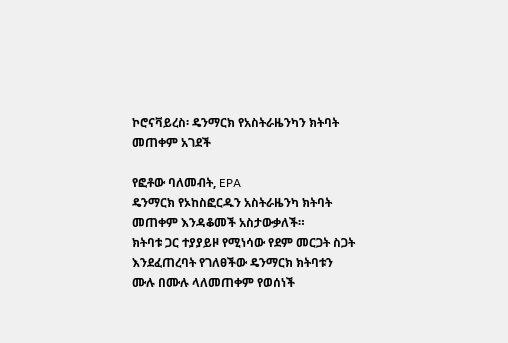ኮሮናቫይረስ፡ ዴንማርክ የአስትራዜንካን ክትባት መጠቀም አገደች

የፎቶው ባለመብት, EPA
ዴንማርክ የኦከስፎርዱን አስትራዜንካ ክትባት መጠቀም እንዳቆመች አስታውቃለች።
ክትባቱ ጋር ተያያይዞ የሚነሳው የደም መርጋት ስጋት እንደፈጠረባት የገለፀችው ዴንማርክ ክትባቱን ሙሉ በሙሉ ላለመጠቀም የወሰነች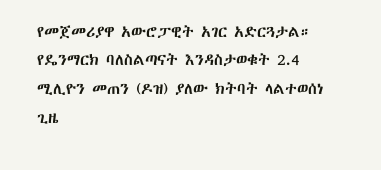የመጀመሪያዋ አውሮፓዊት አገር አድርጓታል።
የዴንማርክ ባለስልጣናት እንዳስታወቁት 2.4 ሚሊዮን መጠን (ዶዝ) ያለው ክትባት ላልተወሰነ ጊዜ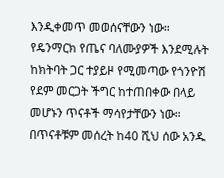እንዲቀመጥ መወሰናቸውን ነው።
የዴንማርክ የጤና ባለሙያዎች እንደሚሉት ከክትባት ጋር ተያይዞ የሚመጣው የጎንዮሽ የደም መርጋት ችግር ከተጠበቀው በላይ መሆኑን ጥናቶች ማሳየታቸውን ነው።
በጥናቶቹም መሰረት ከ40 ሺህ ሰው አንዱ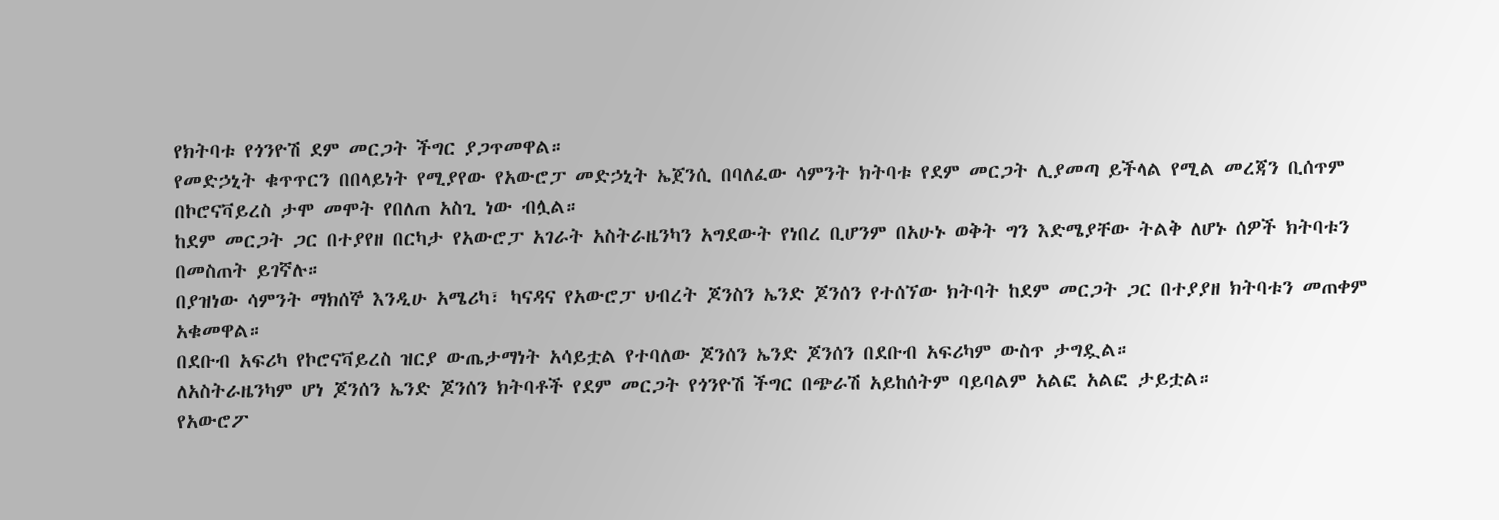የክትባቱ የጎንዮሽ ደም መርጋት ችግር ያጋጥመዋል።
የመድኃኒት ቁጥጥርን በበላይነት የሚያየው የአውሮፓ መድኃኒት ኤጀንሲ በባለፈው ሳምንት ክትባቱ የደም መርጋት ሊያመጣ ይችላል የሚል መረጃን ቢሰጥም በኮሮናቫይረስ ታሞ መሞት የበለጠ አስጊ ነው ብሏል።
ከደም መርጋት ጋር በተያየዘ በርካታ የአውሮፓ አገራት አስትራዜንካን አግደውት የነበረ ቢሆንም በአሁኑ ወቅት ግን እድሜያቸው ትልቅ ለሆኑ ሰዎች ክትባቱን በመስጠት ይገኛሉ።
በያዝነው ሳምንት ማክሰኞ እንዲሁ አሜሪካ፣ ካናዳና የአውሮፓ ህብረት ጆንስን ኤንድ ጆንሰን የተሰኘው ክትባት ከደም መርጋት ጋር በተያያዘ ክትባቱን መጠቀም አቁመዋል።
በደቡብ አፍሪካ የኮሮናቫይረስ ዝርያ ውጤታማነት አሳይቷል የተባለው ጆንሰን ኤንድ ጆንሰን በደቡብ አፍሪካም ውስጥ ታግዷል።
ለአስትራዜንካም ሆነ ጆንሰን ኤንድ ጆንሰን ክትባቶች የደም መርጋት የጎንዮሽ ችግር በጭራሽ አይከሰትም ባይባልም አልፎ አልፎ ታይቷል።
የአውሮፖ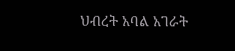ህብረት አባል አገራት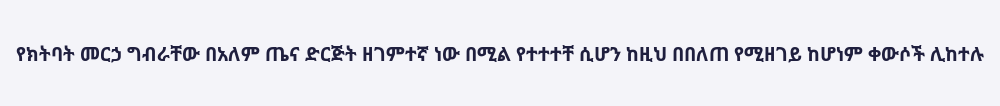የክትባት መርኃ ግብራቸው በአለም ጤና ድርጅት ዘገምተኛ ነው በሚል የተተተቸ ሲሆን ከዚህ በበለጠ የሚዘገይ ከሆነም ቀውሶች ሊከተሉ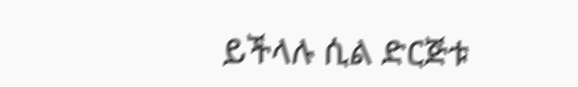ይችላሉ ሲል ድርጅቱ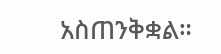አስጠንቅቋል።